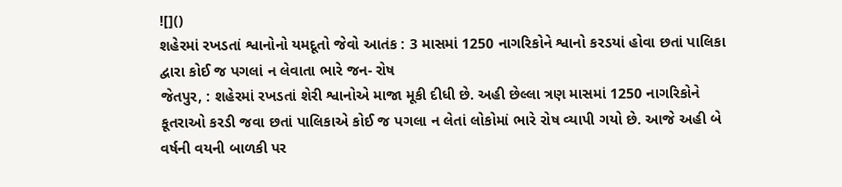![]()
શહેરમાં રખડતાં શ્વાનોનો યમદૂતો જેવો આતંક : 3 માસમાં 1250 નાગરિકોને શ્વાનો કરડયાં હોવા છતાં પાલિકા દ્વારા કોઈ જ પગલાં ન લેવાતા ભારે જન- રોષ
જેતપુર, : શહેરમાં રખડતાં શેરી શ્વાનોએ માજા મૂકી દીધી છે. અહી છેલ્લા ત્રણ માસમાં 1250 નાગરિકોને કૂતરાઓ કરડી જવા છતાં પાલિકાએ કોઈ જ પગલા ન લેતાં લોકોમાં ભારે રોષ વ્યાપી ગયો છે. આજે અહી બે વર્ષની વયની બાળકી પર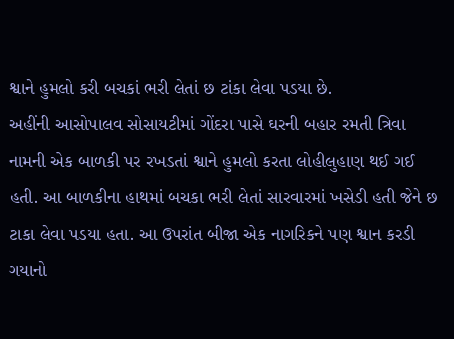શ્વાને હુમલો કરી બચકાં ભરી લેતાં છ ટાંકા લેવા પડયા છે.
અહીંની આસોપાલવ સોસાયટીમાં ગોંદરા પાસે ઘરની બહાર રમતી ત્રિવા નામની એક બાળકી પર રખડતાં શ્વાને હુમલો કરતા લોહીલુહાણ થઈ ગઈ હતી. આ બાળકીના હાથમાં બચકા ભરી લેતાં સારવારમાં ખસેડી હતી જેને છ ટાકા લેવા પડયા હતા. આ ઉપરાંત બીજા એક નાગરિકને પણ શ્વાન કરડી ગયાનો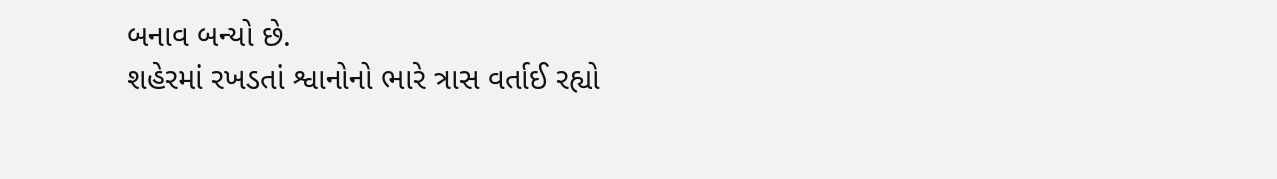બનાવ બન્યો છે.
શહેરમાં રખડતાં શ્વાનોનો ભારે ત્રાસ વર્તાઈ રહ્યો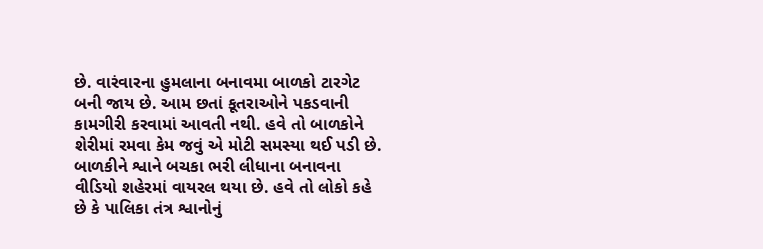છે. વારંવારના હુમલાના બનાવમા બાળકો ટારગેટ બની જાય છે. આમ છતાં કૂતરાઓને પકડવાની કામગીરી કરવામાં આવતી નથી. હવે તો બાળકોને શેરીમાં રમવા કેમ જવું એ મોટી સમસ્યા થઈ પડી છે. બાળકીને શ્વાને બચકા ભરી લીધાના બનાવના વીડિયો શહેરમાં વાયરલ થયા છે. હવે તો લોકો કહે છે કે પાલિકા તંત્ર શ્વાનોનું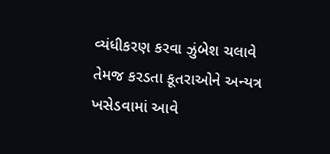વ્યંધીકરણ કરવા ઝુંબેશ ચલાવે તેમજ કરડતા કૂતરાઓને અન્યત્ર ખસેડવામાં આવે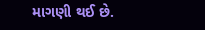માગણી થઈ છે.